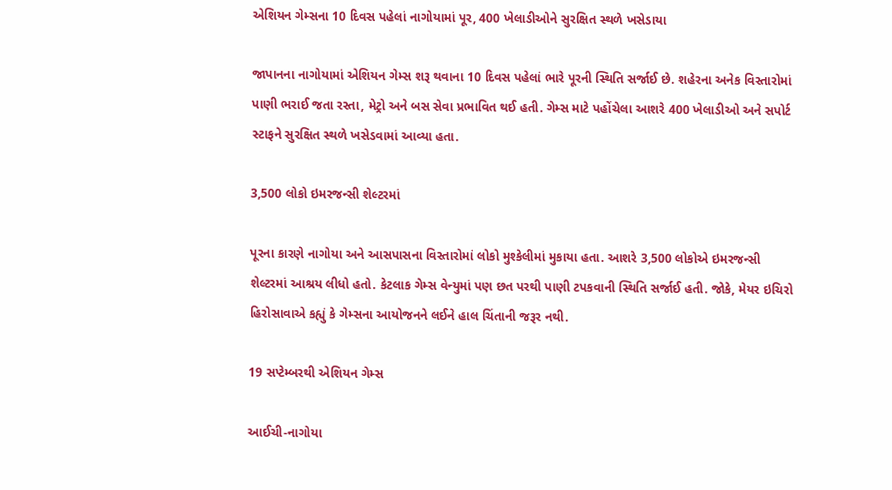એશિયન ગેમ્સના 10 દિવસ પહેલાં નાગોયામાં પૂર, 400 ખેલાડીઓને સુરક્ષિત સ્થળે ખસેડાયા

જાપાનના નાગોયામાં એશિયન ગેમ્સ શરૂ થવાના 10 દિવસ પહેલાં ભારે પૂરની સ્થિતિ સર્જાઈ છે. શહેરના અનેક વિસ્તારોમાં પાણી ભરાઈ જતા રસ્તા, મેટ્રો અને બસ સેવા પ્રભાવિત થઈ હતી. ગેમ્સ માટે પહોંચેલા આશરે 400 ખેલાડીઓ અને સપોર્ટ સ્ટાફને સુરક્ષિત સ્થળે ખસેડવામાં આવ્યા હતા.

3,500 લોકો ઇમરજન્સી શેલ્ટરમાં

પૂરના કારણે નાગોયા અને આસપાસના વિસ્તારોમાં લોકો મુશ્કેલીમાં મુકાયા હતા. આશરે 3,500 લોકોએ ઇમરજન્સી શેલ્ટરમાં આશ્રય લીધો હતો. કેટલાક ગેમ્સ વેન્યુમાં પણ છત પરથી પાણી ટપકવાની સ્થિતિ સર્જાઈ હતી. જોકે, મેયર ઇચિરો હિરોસાવાએ કહ્યું કે ગેમ્સના આયોજનને લઈને હાલ ચિંતાની જરૂર નથી.

19 સપ્ટેમ્બરથી એશિયન ગેમ્સ

આઈચી-નાગોયા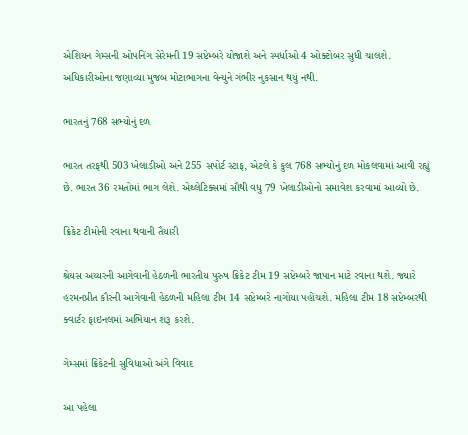એશિયન ગેમ્સની ઓપનિંગ સેરેમની 19 સપ્ટેમ્બરે યોજાશે અને સ્પર્ધાઓ 4 ઓક્ટોબર સુધી ચાલશે. અધિકારીઓના જણાવ્યા મુજબ મોટાભાગના વેન્યુને ગંભીર નુકસાન થયું નથી.

ભારતનું 768 સભ્યોનું દળ

ભારત તરફથી 503 ખેલાડીઓ અને 255 સપોર્ટ સ્ટાફ, એટલે કે કુલ 768 સભ્યોનું દળ મોકલવામાં આવી રહ્યું છે. ભારત 36 રમતોમાં ભાગ લેશે. એથ્લેટિક્સમાં સૌથી વધુ 79 ખેલાડીઓનો સમાવેશ કરવામાં આવ્યો છે.

ક્રિકેટ ટીમોની રવાના થવાની તૈયારી

શ્રેયસ અય્યરની આગેવાની હેઠળની ભારતીય પુરુષ ક્રિકેટ ટીમ 19 સપ્ટેમ્બરે જાપાન માટે રવાના થશે. જ્યારે હરમનપ્રીત કૌરની આગેવાની હેઠળની મહિલા ટીમ 14 સપ્ટેમ્બરે નાગોયા પહોંચશે. મહિલા ટીમ 18 સપ્ટેમ્બરથી ક્વાર્ટર ફાઇનલમાં અભિયાન શરૂ કરશે.

ગેમ્સમાં ક્રિકેટની સુવિધાઓ અંગે વિવાદ

આ પહેલા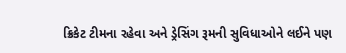ક્રિકેટ ટીમના રહેવા અને ડ્રેસિંગ રૂમની સુવિધાઓને લઈને પણ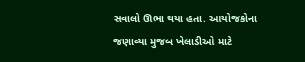સવાલો ઊભા થયા હતા. આયોજકોના જણાવ્યા મુજબ ખેલાડીઓ માટે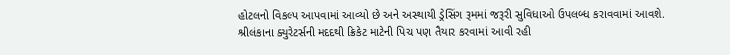હોટલનો વિકલ્પ આપવામાં આવ્યો છે અને અસ્થાયી ડ્રેસિંગ રૂમમાં જરૂરી સુવિધાઓ ઉપલબ્ધ કરાવવામાં આવશે. શ્રીલંકાના ક્યુરેટર્સની મદદથી ક્રિકેટ માટેની પિચ પણ તૈયાર કરવામાં આવી રહી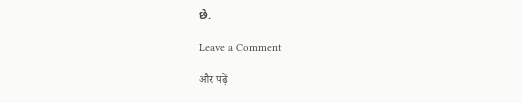છે.

Leave a Comment

और पढ़ें